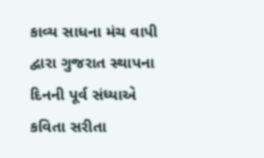કાવ્ય સાધના મંચ વાપી દ્વારા ગુજરાત સ્થાપના દિનની પૂર્વ સંધ્યાએ કવિતા સરીતા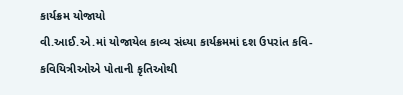કાર્યક્રમ યોજાયો
વી.આઈ.એ.માં યોજાયેલ કાવ્ય સંધ્યા કાર્યક્રમમાં દશ ઉપરાંત કવિ-કવિયિત્રીઓએ પોતાની કૃતિઓથી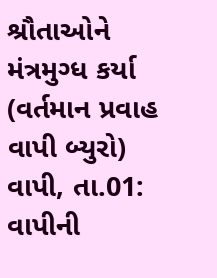શ્રૌતાઓને મંત્રમુગ્ધ કર્યા (વર્તમાન પ્રવાહ વાપી બ્યુરો) વાપી, તા.01: વાપીની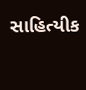સાહિત્યીક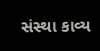સંસ્થા કાવ્ય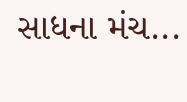સાધના મંચ...